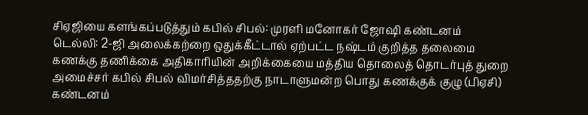சிஏஜியை களங்கப்படுத்தும் கபில் சிபல்: முரளி மனோகர் ஜோஷி கண்டனம்
டெல்லி: 2-ஜி அலைக்கற்றை ஒதுக்கீட்டால் ஏற்பட்ட நஷ்டம் குறித்த தலைமை கணக்கு தணிக்கை அதிகாரியின் அறிக்கையை மத்திய தொலைத் தொடர்புத் துறை அமைச்சர் கபில் சிபல் விமர்சித்ததற்கு நாடாளுமன்ற பொது கணக்குக் குழு (பிஏசி) கண்டனம்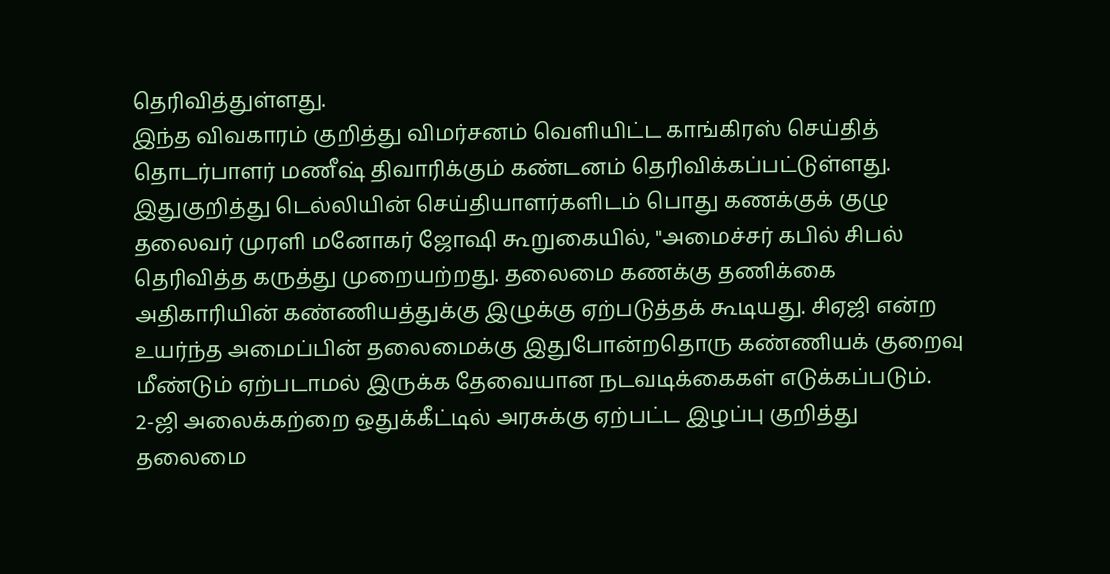தெரிவித்துள்ளது.
இந்த விவகாரம் குறித்து விமர்சனம் வெளியிட்ட காங்கிரஸ் செய்தித் தொடர்பாளர் மணீஷ் திவாரிக்கும் கண்டனம் தெரிவிக்கப்பட்டுள்ளது.
இதுகுறித்து டெல்லியின் செய்தியாளர்களிடம் பொது கணக்குக் குழு தலைவர் முரளி மனோகர் ஜோஷி கூறுகையில், "அமைச்சர் கபில் சிபல் தெரிவித்த கருத்து முறையற்றது. தலைமை கணக்கு தணிக்கை அதிகாரியின் கண்ணியத்துக்கு இழுக்கு ஏற்படுத்தக் கூடியது. சிஏஜி என்ற உயர்ந்த அமைப்பின் தலைமைக்கு இதுபோன்றதொரு கண்ணியக் குறைவு மீண்டும் ஏற்படாமல் இருக்க தேவையான நடவடிக்கைகள் எடுக்கப்படும்.
2-ஜி அலைக்கற்றை ஒதுக்கீட்டில் அரசுக்கு ஏற்பட்ட இழப்பு குறித்து தலைமை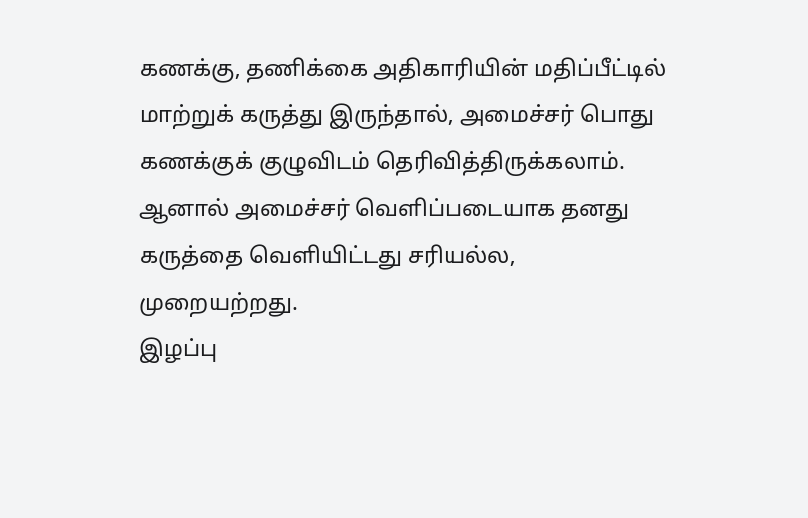கணக்கு, தணிக்கை அதிகாரியின் மதிப்பீட்டில் மாற்றுக் கருத்து இருந்தால், அமைச்சர் பொது கணக்குக் குழுவிடம் தெரிவித்திருக்கலாம். ஆனால் அமைச்சர் வெளிப்படையாக தனது கருத்தை வெளியிட்டது சரியல்ல, முறையற்றது.
இழப்பு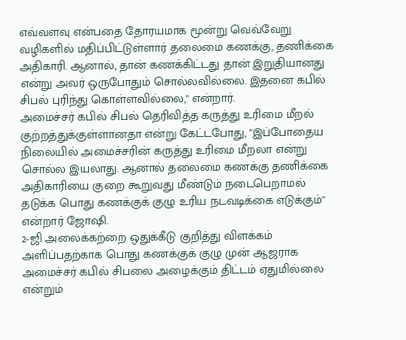எவ்வளவு என்பதை தோரயமாக மூன்று வெவ்வேறு வழிகளில் மதிப்பிட்டுள்ளார் தலைமை கணக்கு, தணிக்கை அதிகாரி. ஆனால், தான் கணக்கிட்டது தான் இறுதியானது என்று அவர் ஒருபோதும் சொல்லவில்லை. இதனை கபில் சிபல் புரிந்து கொள்ளவில்லை," என்றார்.
அமைச்சர் கபில் சிபல் தெரிவித்த கருத்து உரிமை மீறல் குற்றத்துக்குள்ளானதா என்று கேட்டபோது, "இப்போதைய நிலையில் அமைச்சரின் கருத்து உரிமை மீறலா என்று சொல்ல இயலாது. ஆனால் தலைமை கணக்கு தணிக்கை அதிகாரியை குறை கூறுவது மீண்டும் நடைபெறாமல் தடுக்க பொது கணக்குக் குழு உரிய நடவடிக்கை எடுக்கும்" என்றார் ஜோஷி.
2-ஜி அலைக்கற்றை ஒதுக்கீடு குறித்து விளக்கம் அளிப்பதற்காக பொது கணக்குக் குழு முன் ஆஜராக அமைச்சர் கபில் சிபலை அழைக்கும் திட்டம் ஏதுமில்லை என்றும்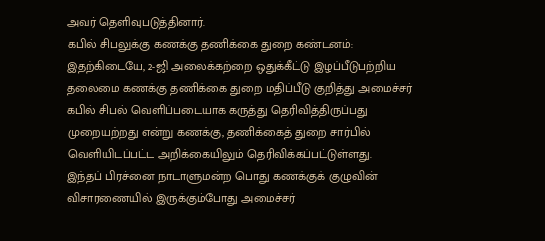அவர் தெளிவுபடுத்தினார்.
கபில் சிபலுக்கு கணக்கு தணிக்கை துறை கண்டனம்:
இதற்கிடையே, 2-ஜி அலைக்கற்றை ஒதுக்கீட்டு இழப்பீடுபற்றிய தலைமை கணக்கு தணிக்கை துறை மதிப்பீடு குறித்து அமைச்சர் கபில் சிபல் வெளிப்படையாக கருத்து தெரிவித்திருப்பது முறையற்றது என்று கணக்கு, தணிக்கைத் துறை சார்பில் வெளியிடப்பட்ட அறிக்கையிலும் தெரிவிக்கப்பட்டுள்ளது.
இந்தப் பிரச்னை நாடாளுமன்ற பொது கணக்குக் குழுவின் விசாரணையில் இருக்கும்போது அமைச்சர்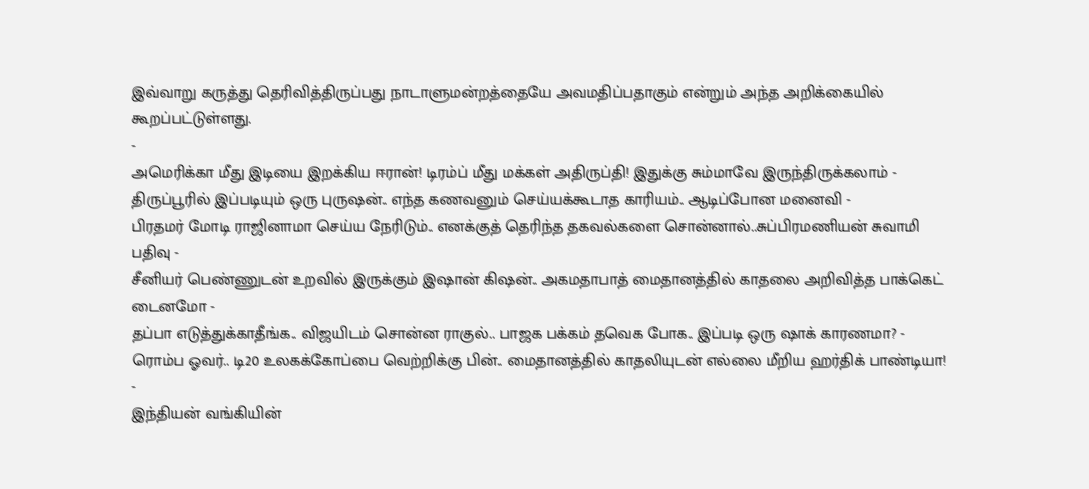இவ்வாறு கருத்து தெரிவித்திருப்பது நாடாளுமன்றத்தையே அவமதிப்பதாகும் என்றும் அந்த அறிக்கையில் கூறப்பட்டுள்ளது.
-
அமெரிக்கா மீது இடியை இறக்கிய ஈரான்! டிரம்ப் மீது மக்கள் அதிருப்தி! இதுக்கு சும்மாவே இருந்திருக்கலாம் -
திருப்பூரில் இப்படியும் ஒரு புருஷன்.. எந்த கணவனும் செய்யக்கூடாத காரியம்.. ஆடிப்போன மனைவி -
பிரதமர் மோடி ராஜினாமா செய்ய நேரிடும்.. எனக்குத் தெரிந்த தகவல்களை சொன்னால்..சுப்பிரமணியன் சுவாமி பதிவு -
சீனியர் பெண்ணுடன் உறவில் இருக்கும் இஷான் கிஷன்.. அகமதாபாத் மைதானத்தில் காதலை அறிவித்த பாக்கெட் டைனமோ -
தப்பா எடுத்துக்காதீங்க.. விஜயிடம் சொன்ன ராகுல்.. பாஜக பக்கம் தவெக போக.. இப்படி ஒரு ஷாக் காரணமா? -
ரொம்ப ஓவர்.. டி20 உலகக்கோப்பை வெற்றிக்கு பின்.. மைதானத்தில் காதலியுடன் எல்லை மீறிய ஹர்திக் பாண்டியா! -
இந்தியன் வங்கியின்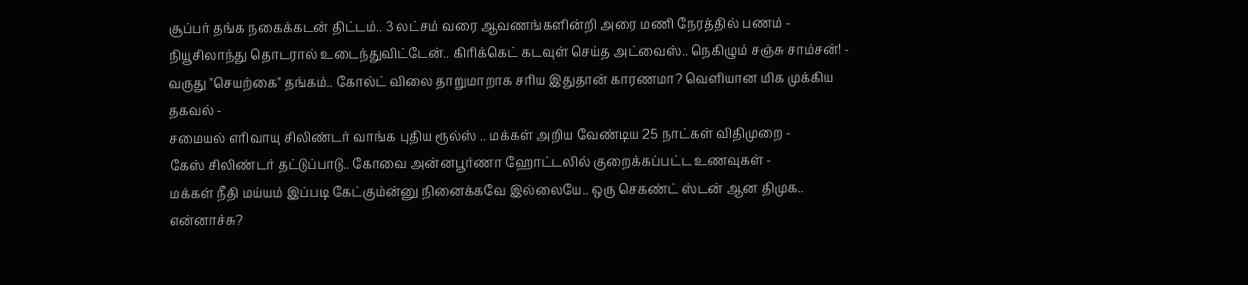சூப்பர் தங்க நகைக்கடன் திட்டம்.. 3 லட்சம் வரை ஆவணங்களின்றி அரை மணி நேரத்தில் பணம் -
நியூசிலாந்து தொடரால் உடைந்துவிட்டேன்.. கிரிக்கெட் கடவுள் செய்த அட்வைஸ்.. நெகிழும் சஞ்சு சாம்சன்! -
வருது "செயற்கை" தங்கம்.. கோல்ட் விலை தாறுமாறாக சரிய இதுதான் காரணமா? வெளியான மிக முக்கிய தகவல் -
சமையல் எரிவாயு சிலிண்டர் வாங்க புதிய ரூல்ஸ் .. மக்கள் அறிய வேண்டிய 25 நாட்கள் விதிமுறை -
கேஸ் சிலிண்டர் தட்டுப்பாடு.. கோவை அன்னபூர்ணா ஹோட்டலில் குறைக்கப்பட்ட உணவுகள் -
மக்கள் நீதி மய்யம் இப்படி கேட்கும்ன்னு நினைக்கவே இல்லையே.. ஒரு செகண்ட் ஸ்டன் ஆன திமுக.. என்னாச்சு?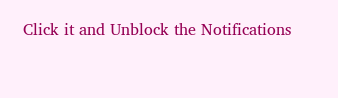Click it and Unblock the Notifications